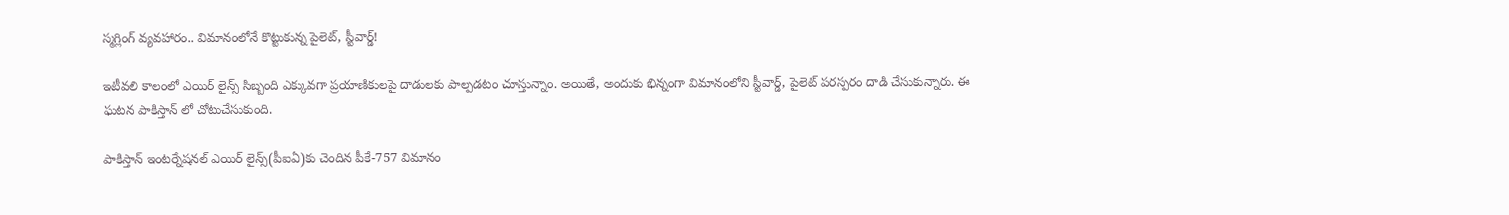స్మగ్లింగ్ వ్యవహారం.. విమానంలోనే కొట్టుకున్న పైలెట్, స్టీవార్డ్!

ఇటీవలి కాలంలో ఎయిర్ లైన్స్ సిబ్బంది ఎక్కువగా ప్రయాణికులపై దాడులకు పాల్పడటం చూస్తున్నాం. అయితే, అందుకు భిన్నంగా విమానంలోని స్టీవార్డ్, పైలెట్ పరస్పరం దాడి చేసుకున్నారు. ఈ ఘటన పాకిస్తాన్ లో చోటుచేసుకుంది.

పాకిస్తాన్ ఇంటర్నేషనల్ ఎయిర్ లైన్స్(పీఐఏ)కు చెందిన పీకే-757 విమానం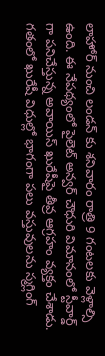లాహోర్ నుంచి లండన్ కు శనివారం రాత్రి 9 గంటలకు వెళ్లాల్సి ఉంది. ఈ నేపథ్యంలో పైలెట్ అన్వర్ చౌధురి విమానంలో స్టీవార్డ్ గా పనిచేస్తున్న అవాయిస్ ఖురేషీపై తీవ్ర ఆగ్రహం వ్యక్తం చేశాడు. గతంలో ఖురేషీ విధుల్లో భాగంగా పలు వస్తువులను స్మగ్లింగ్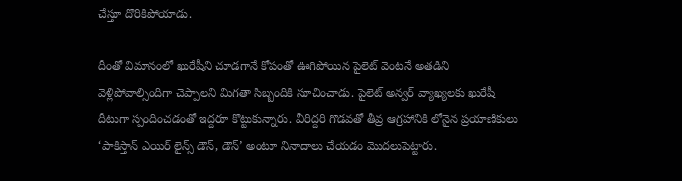చేస్తూ దొరికిపోయాడు.

దీంతో విమానంలో ఖురేషీని చూడగానే కోపంతో ఊగిపోయిన పైలెట్ వెంటనే అతడిని వెళ్లిపోవాల్సిందిగా చెప్పాలని మిగతా సిబ్బందికి సూచించాడు. పైలెట్ అన్వర్ వ్యాఖ్యలకు ఖురేషీ దీటుగా స్పందించడంతో ఇద్దరూ కొట్టుకున్నారు. వీరిద్దరి గొడవతో తీవ్ర ఆగ్రహానికి లోనైన ప్రయాణికులు ‘పాకిస్తాన్ ఎయిర్ లైన్స్ డౌన్, డౌన్’ అంటూ నినాదాలు చేయడం మొదలుపెట్టారు.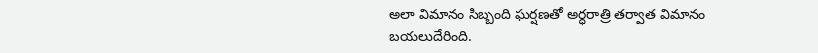అలా విమానం సిబ్బంది ఘర్షణతో అర్ధరాత్రి తర్వాత విమానం బయలుదేరింది.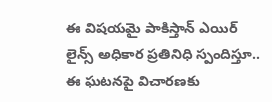ఈ విషయమై పాకిస్తాన్ ఎయిర్ లైన్స్ అధికార ప్రతినిధి స్పందిస్తూ.. ఈ ఘటనపై విచారణకు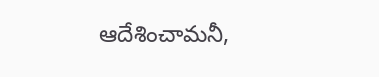ఆదేశించామనీ,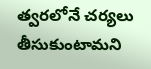త్వరలోనే చర్యలు తీసుకుంటామని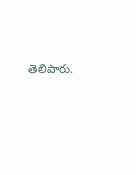తెలిపారు.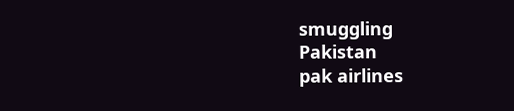smuggling
Pakistan
pak airlines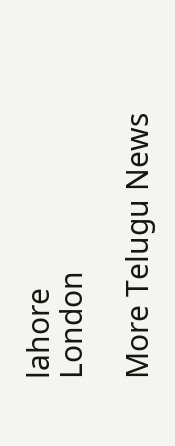lahore
London

More Telugu News